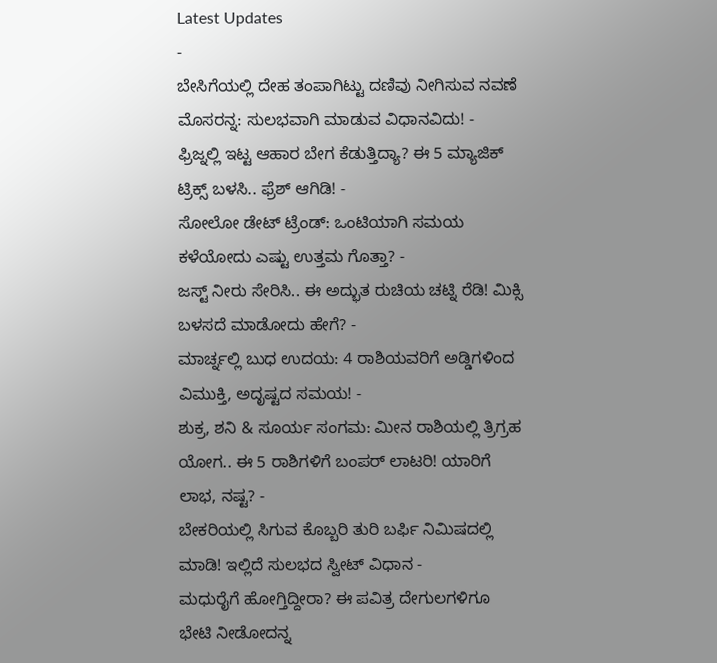Latest Updates
-
ಬೇಸಿಗೆಯಲ್ಲಿ ದೇಹ ತಂಪಾಗಿಟ್ಟು ದಣಿವು ನೀಗಿಸುವ ನವಣೆ ಮೊಸರನ್ನ: ಸುಲಭವಾಗಿ ಮಾಡುವ ವಿಧಾನವಿದು! -
ಫ್ರಿಜ್ನಲ್ಲಿ ಇಟ್ಟ ಆಹಾರ ಬೇಗ ಕೆಡುತ್ತಿದ್ಯಾ? ಈ 5 ಮ್ಯಾಜಿಕ್ ಟ್ರಿಕ್ಸ್ ಬಳಸಿ.. ಫ್ರೆಶ್ ಆಗಿಡಿ! -
ಸೋಲೋ ಡೇಟ್ ಟ್ರೆಂಡ್: ಒಂಟಿಯಾಗಿ ಸಮಯ ಕಳೆಯೋದು ಎಷ್ಟು ಉತ್ತಮ ಗೊತ್ತಾ? -
ಜಸ್ಟ್ ನೀರು ಸೇರಿಸಿ.. ಈ ಅದ್ಭುತ ರುಚಿಯ ಚಟ್ನಿ ರೆಡಿ! ಮಿಕ್ಸಿ ಬಳಸದೆ ಮಾಡೋದು ಹೇಗೆ? -
ಮಾರ್ಚ್ನಲ್ಲಿ ಬುಧ ಉದಯ: 4 ರಾಶಿಯವರಿಗೆ ಅಡ್ಡಿಗಳಿಂದ ವಿಮುಕ್ತಿ, ಅದೃಷ್ಟದ ಸಮಯ! -
ಶುಕ್ರ, ಶನಿ & ಸೂರ್ಯ ಸಂಗಮ: ಮೀನ ರಾಶಿಯಲ್ಲಿ ತ್ರಿಗ್ರಹ ಯೋಗ.. ಈ 5 ರಾಶಿಗಳಿಗೆ ಬಂಪರ್ ಲಾಟರಿ! ಯಾರಿಗೆ ಲಾಭ, ನಷ್ಟ? -
ಬೇಕರಿಯಲ್ಲಿ ಸಿಗುವ ಕೊಬ್ಬರಿ ತುರಿ ಬರ್ಫಿ ನಿಮಿಷದಲ್ಲಿ ಮಾಡಿ! ಇಲ್ಲಿದೆ ಸುಲಭದ ಸ್ವೀಟ್ ವಿಧಾನ -
ಮಧುರೈಗೆ ಹೋಗ್ತಿದ್ದೀರಾ? ಈ ಪವಿತ್ರ ದೇಗುಲಗಳಿಗೂ ಭೇಟಿ ನೀಡೋದನ್ನ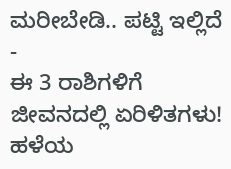ಮರೀಬೇಡಿ.. ಪಟ್ಟಿ ಇಲ್ಲಿದೆ -
ಈ 3 ರಾಶಿಗಳಿಗೆ ಜೀವನದಲ್ಲಿ ಏರಿಳಿತಗಳು! ಹಳೆಯ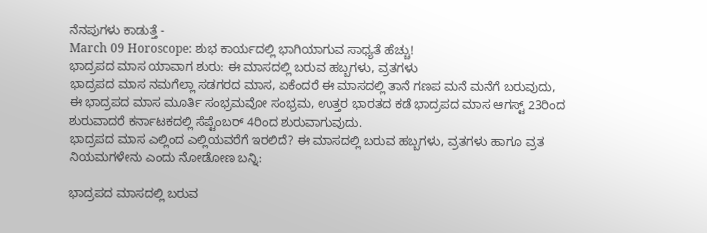ನೆನಪುಗಳು ಕಾಡುತ್ತೆ -
March 09 Horoscope: ಶುಭ ಕಾರ್ಯದಲ್ಲಿ ಭಾಗಿಯಾಗುವ ಸಾಧ್ಯತೆ ಹೆಚ್ಚು!
ಭಾದ್ರಪದ ಮಾಸ ಯಾವಾಗ ಶುರು: ಈ ಮಾಸದಲ್ಲಿ ಬರುವ ಹಬ್ಬಗಳು, ವ್ರತಗಳು
ಭಾದ್ರಪದ ಮಾಸ ನಮಗೆಲ್ಲಾ ಸಡಗರದ ಮಾಸ, ಏಕೆಂದರೆ ಈ ಮಾಸದಲ್ಲಿ ತಾನೆ ಗಣಪ ಮನೆ ಮನೆಗೆ ಬರುವುದು, ಈ ಭಾದ್ರಪದ ಮಾಸ ಮೂರ್ತಿ ಸಂಭ್ರಮವೋ ಸಂಭ್ರಮ, ಉತ್ತರ ಭಾರತದ ಕಡೆ ಭಾದ್ರಪದ ಮಾಸ ಆಗಸ್ಟ್ 23ರಿಂದ ಶುರುವಾದರೆ ಕರ್ನಾಟಕದಲ್ಲಿ ಸೆಪ್ಟೆಂಬರ್ 4ರಿಂದ ಶುರುವಾಗುವುದು.
ಭಾದ್ರಪದ ಮಾಸ ಎಲ್ಲಿಂದ ಎಲ್ಲಿಯವರೆಗೆ ಇರಲಿದೆ? ಈ ಮಾಸದಲ್ಲಿ ಬರುವ ಹಬ್ಬಗಳು, ವ್ರತಗಳು ಹಾಗೂ ವ್ರತ ನಿಯಮಗಳೇನು ಎಂದು ನೋಡೋಣ ಬನ್ನಿ:

ಭಾದ್ರಪದ ಮಾಸದಲ್ಲಿ ಬರುವ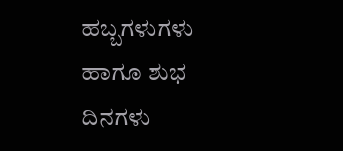ಹಬ್ಬಗಳುಗಳು ಹಾಗೂ ಶುಭ ದಿನಗಳು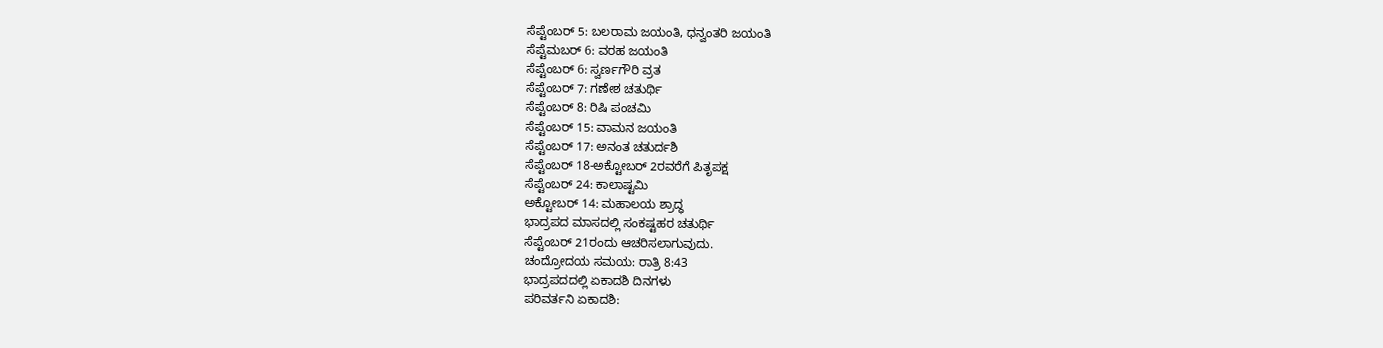ಸೆಪ್ಟೆಂಬರ್ 5: ಬಲರಾಮ ಜಯಂತಿ, ಧನ್ವಂತರಿ ಜಯಂತಿ
ಸೆಪ್ಟೆಮಬರ್ 6: ವರಹ ಜಯಂತಿ
ಸೆಪ್ಟೆಂಬರ್ 6: ಸ್ವರ್ಣಗೌರಿ ವ್ರತ
ಸೆಪ್ಟೆಂಬರ್ 7: ಗಣೇಶ ಚತುರ್ಥಿ
ಸೆಪ್ಟೆಂಬರ್ 8: ರಿಷಿ ಪಂಚಮಿ
ಸೆಪ್ಟೆಂಬರ್ 15: ವಾಮನ ಜಯಂತಿ
ಸೆಪ್ಟೆಂಬರ್ 17: ಅನಂತ ಚತುರ್ದಶಿ
ಸೆಪ್ಟೆಂಬರ್ 18-ಅಕ್ಟೋಬರ್ 2ರವರೆಗೆ ಪಿತೃಪಕ್ಷ
ಸೆಪ್ಟೆಂಬರ್ 24: ಕಾಲಾಷ್ಟಮಿ
ಅಕ್ಟೋಬರ್ 14: ಮಹಾಲಯ ಶ್ರಾದ್ಧ
ಭಾದ್ರಪದ ಮಾಸದಲ್ಲಿ ಸಂಕಷ್ಟಹರ ಚತುರ್ಥಿ
ಸೆಪ್ಟೆಂಬರ್ 21ರಂದು ಆಚರಿಸಲಾಗುವುದು.
ಚಂದ್ರೋದಯ ಸಮಯ: ರಾತ್ರಿ 8:43
ಭಾದ್ರಪದದಲ್ಲಿ ಏಕಾದಶಿ ದಿನಗಳು
ಪರಿವರ್ತನಿ ಏಕಾದಶಿ: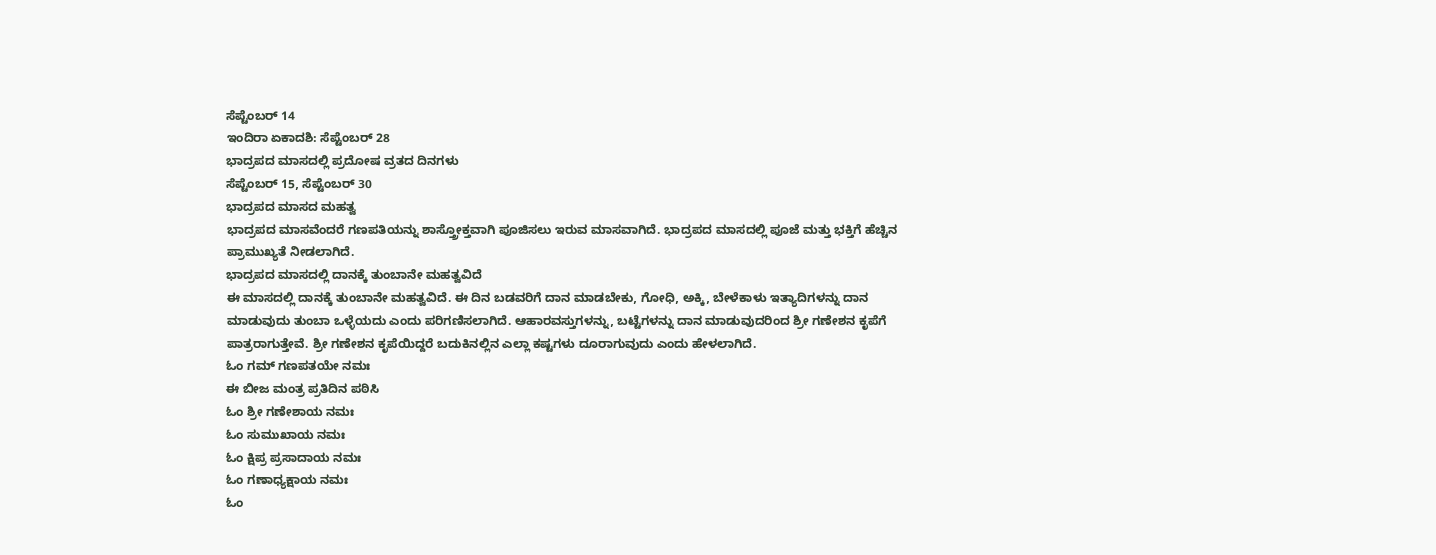ಸೆಪ್ಟೆಂಬರ್ 14
ಇಂದಿರಾ ಏಕಾದಶಿ: ಸೆಪ್ಟೆಂಬರ್ 28
ಭಾದ್ರಪದ ಮಾಸದಲ್ಲಿ ಪ್ರದೋಷ ವ್ರತದ ದಿನಗಳು
ಸೆಪ್ಟೆಂಬರ್ 15, ಸೆಪ್ಟೆಂಬರ್ 30
ಭಾದ್ರಪದ ಮಾಸದ ಮಹತ್ವ
ಭಾದ್ರಪದ ಮಾಸವೆಂದರೆ ಗಣಪತಿಯನ್ನು ಶಾಸ್ತ್ರೋಕ್ತವಾಗಿ ಪೂಜಿಸಲು ಇರುವ ಮಾಸವಾಗಿದೆ. ಭಾದ್ರಪದ ಮಾಸದಲ್ಲಿ ಪೂಜೆ ಮತ್ತು ಭಕ್ತಿಗೆ ಹೆಚ್ಚಿನ ಪ್ರಾಮುಖ್ಯತೆ ನೀಡಲಾಗಿದೆ.
ಭಾದ್ರಪದ ಮಾಸದಲ್ಲಿ ದಾನಕ್ಕೆ ತುಂಬಾನೇ ಮಹತ್ವವಿದೆ
ಈ ಮಾಸದಲ್ಲಿ ದಾನಕ್ಕೆ ತುಂಬಾನೇ ಮಹತ್ವವಿದೆ. ಈ ದಿನ ಬಡವರಿಗೆ ದಾನ ಮಾಡಬೇಕು, ಗೋಧಿ, ಅಕ್ಕಿ, ಬೇಳೆಕಾಳು ಇತ್ಯಾದಿಗಳನ್ನು ದಾನ ಮಾಡುವುದು ತುಂಬಾ ಒಳ್ಳೆಯದು ಎಂದು ಪರಿಗಣಿಸಲಾಗಿದೆ. ಆಹಾರವಸ್ತುಗಳನ್ನು, ಬಟ್ಟೆಗಳನ್ನು ದಾನ ಮಾಡುವುದರಿಂದ ಶ್ರೀ ಗಣೇಶನ ಕೃಪೆಗೆ ಪಾತ್ರರಾಗುತ್ತೇವೆ. ಶ್ರೀ ಗಣೇಶನ ಕೃಪೆಯಿದ್ದರೆ ಬದುಕಿನಲ್ಲಿನ ಎಲ್ಲಾ ಕಷ್ಟಗಳು ದೂರಾಗುವುದು ಎಂದು ಹೇಳಲಾಗಿದೆ.
ಓಂ ಗಮ್ ಗಣಪತಯೇ ನಮಃ
ಈ ಬೀಜ ಮಂತ್ರ ಪ್ರತಿದಿನ ಪಠಿಸಿ
ಓಂ ಶ್ರೀ ಗಣೇಶಾಯ ನಮಃ
ಓಂ ಸುಮುಖಾಯ ನಮಃ
ಓಂ ಕ್ಷಿಪ್ರ ಪ್ರಸಾದಾಯ ನಮಃ
ಓಂ ಗಣಾಧ್ಯಕ್ಷಾಯ ನಮಃ
ಓಂ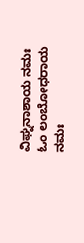ವಿಘ್ನನಾಶಾಯ ನಮಃ
ಓಂ ಲಂಬೋಧರಾಯ ನಮಃ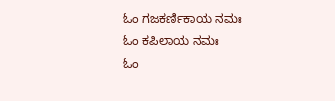ಓಂ ಗಜಕರ್ಣಿಕಾಯ ನಮಃ
ಓಂ ಕಪಿಲಾಯ ನಮಃ
ಓಂ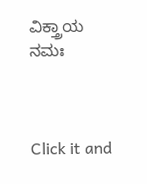ವಿಕ್ತ್ರಾಯ ನಮಃ



Click it and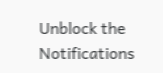Unblock the Notifications